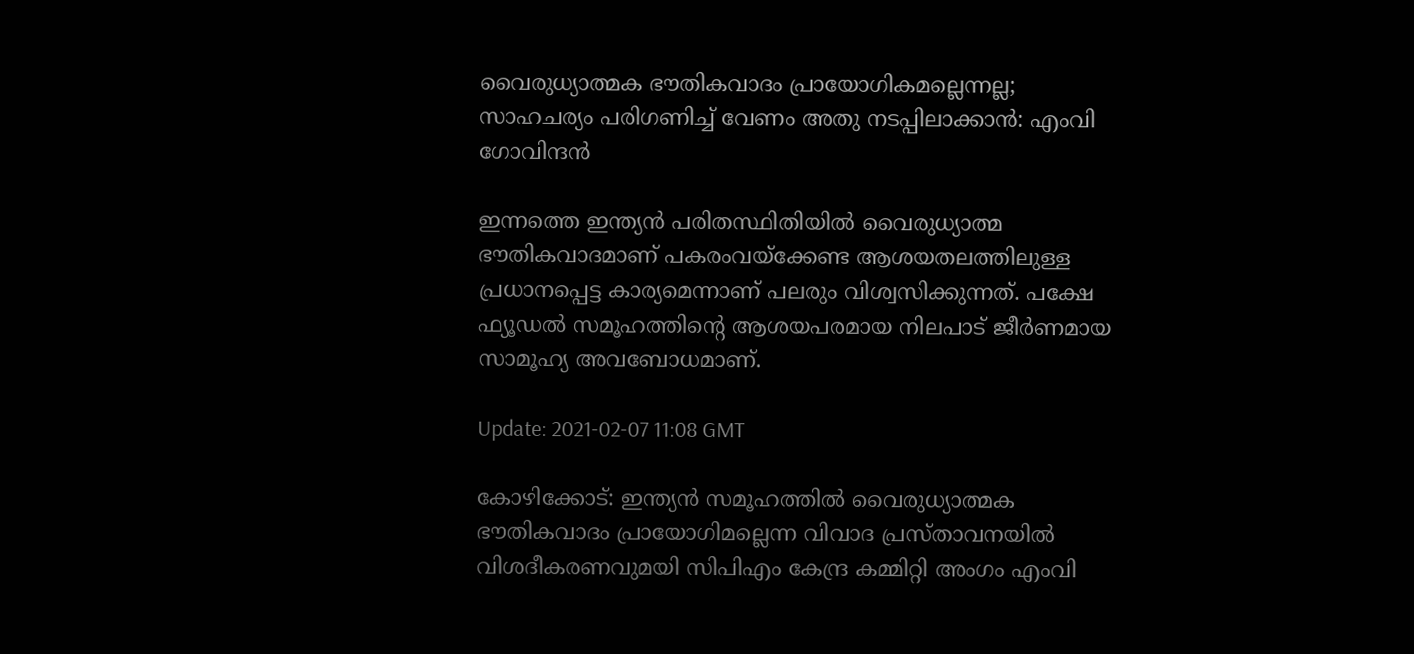വൈരുധ്യാത്മക ഭൗതികവാദം പ്രായോഗികമല്ലെന്നല്ല; സാഹചര്യം പരിഗണിച്ച് വേണം അതു നടപ്പിലാക്കാന്‍: എംവി ഗോവിന്ദൻ

ഇന്നത്തെ ഇന്ത്യന്‍ പരിതസ്ഥിതിയില്‍ വൈരുധ്യാത്മ ഭൗതികവാദമാണ് പകരംവയ്‌ക്കേണ്ട ആശയതലത്തിലുള്ള പ്രധാനപ്പെട്ട കാര്യമെന്നാണ് പലരും വിശ്വസിക്കുന്നത്. പക്ഷേ ഫ്യൂഡല്‍ സമൂഹത്തിന്റെ ആശയപരമായ നിലപാട് ജീര്‍ണമായ സാമൂഹ്യ അവബോധമാണ്.

Update: 2021-02-07 11:08 GMT

കോഴിക്കോട്: ഇന്ത്യന്‍ സമൂഹത്തില്‍ വൈരുധ്യാത്മക ഭൗതികവാദം പ്രായോഗിമല്ലെന്ന വിവാദ പ്രസ്താവനയില്‍ വിശദീകരണവുമയി സിപിഎം കേന്ദ്ര കമ്മിറ്റി അംഗം എംവി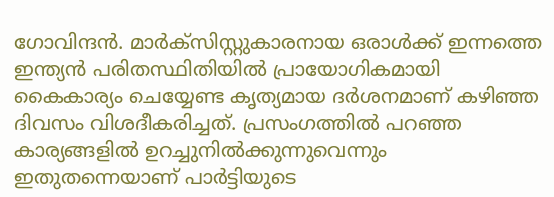ഗോവിന്ദന്‍. മാര്‍ക്സിസ്റ്റുകാരനായ ഒരാള്‍ക്ക് ഇന്നത്തെ ഇന്ത്യന്‍ പരിതസ്ഥിതിയില്‍ പ്രായോഗികമായി കൈകാര്യം ചെയ്യേണ്ട കൃത്യമായ ദര്‍ശനമാണ് കഴിഞ്ഞ ദിവസം വിശദീകരിച്ചത്. പ്രസംഗത്തില്‍ പറഞ്ഞ കാര്യങ്ങളില്‍ ഉറച്ചുനില്‍ക്കുന്നുവെന്നും ഇതുതന്നെയാണ് പാര്‍ട്ടിയുടെ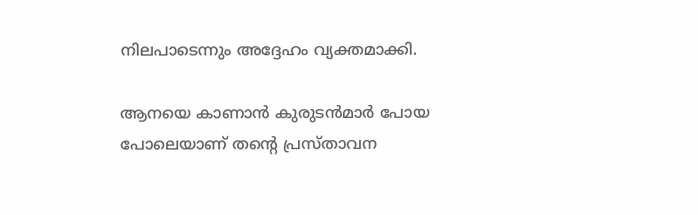നിലപാടെന്നും അദ്ദേഹം വ്യക്തമാക്കി.

ആനയെ കാണാന്‍ കുരുടന്‍മാര്‍ പോയ പോലെയാണ് തന്റെ പ്രസ്താവന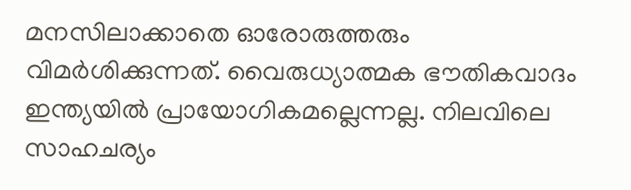മനസിലാക്കാതെ ഓരോരുത്തരും വിമര്‍ശിക്കുന്നത്. വൈരുധ്യാത്മക ഭൗതികവാദം ഇന്ത്യയില്‍ പ്രായോഗികമല്ലെന്നല്ല. നിലവിലെ സാഹചര്യം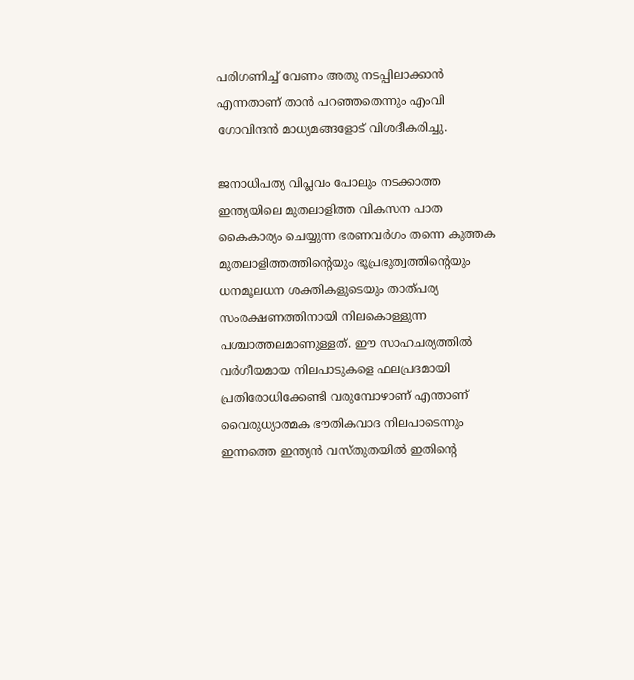പരിഗണിച്ച് വേണം അതു നടപ്പിലാക്കാന്‍ എന്നതാണ് താന്‍ പറഞ്ഞതെന്നും എംവി ഗോവിന്ദന്‍ മാധ്യമങ്ങളോട് വിശദീകരിച്ചു.

ജനാധിപത്യ വിപ്ലവം പോലും നടക്കാത്ത ഇന്ത്യയിലെ മുതലാളിത്ത വികസന പാത കൈകാര്യം ചെയ്യുന്ന ഭരണവര്‍ഗം തന്നെ കുത്തക മുതലാളിത്തത്തിന്റെയും ഭൂപ്രഭുത്വത്തിന്റെയും ധനമൂലധന ശക്തികളുടെയും താത്പര്യ സംരക്ഷണത്തിനായി നിലകൊള്ളുന്ന പശ്ചാത്തലമാണുള്ളത്. ഈ സാഹചര്യത്തില്‍ വര്‍ഗീയമായ നിലപാടുകളെ ഫലപ്രദമായി പ്രതിരോധിക്കേണ്ടി വരുമ്പോഴാണ് എന്താണ് വൈരുധ്യാത്മക ഭൗതികവാദ നിലപാടെന്നും ഇന്നത്തെ ഇന്ത്യന്‍ വസ്തുതയില്‍ ഇതിന്റെ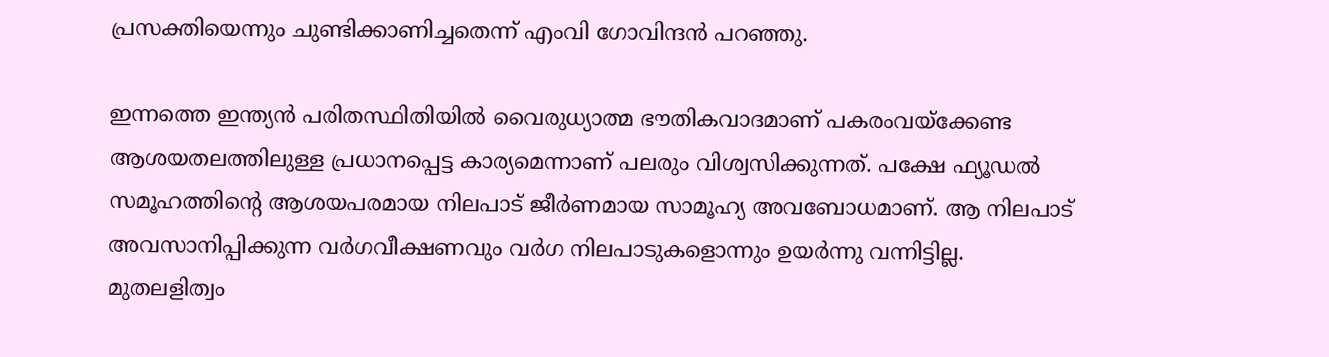പ്രസക്തിയെന്നും ചുണ്ടിക്കാണിച്ചതെന്ന് എംവി ഗോവിന്ദന്‍ പറഞ്ഞു.

ഇന്നത്തെ ഇന്ത്യന്‍ പരിതസ്ഥിതിയില്‍ വൈരുധ്യാത്മ ഭൗതികവാദമാണ് പകരംവയ്‌ക്കേണ്ട ആശയതലത്തിലുള്ള പ്രധാനപ്പെട്ട കാര്യമെന്നാണ് പലരും വിശ്വസിക്കുന്നത്. പക്ഷേ ഫ്യൂഡല്‍ സമൂഹത്തിന്റെ ആശയപരമായ നിലപാട് ജീര്‍ണമായ സാമൂഹ്യ അവബോധമാണ്. ആ നിലപാട് അവസാനിപ്പിക്കുന്ന വര്‍ഗവീക്ഷണവും വര്‍ഗ നിലപാടുകളൊന്നും ഉയര്‍ന്നു വന്നിട്ടില്ല. മുതലളിത്വം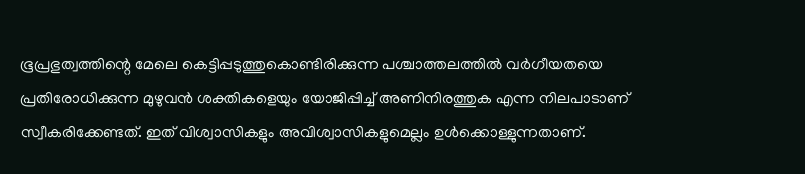ഭൂപ്രഭുത്വത്തിന്റെ മേലെ കെട്ടിപ്പടുത്തുകൊണ്ടിരിക്കുന്ന പശ്ചാത്തലത്തില്‍ വര്‍ഗീയതയെ പ്രതിരോധിക്കുന്ന മുഴുവന്‍ ശക്തികളെയും യോജിപ്പിച്ച് അണിനിരത്തുക എന്ന നിലപാടാണ് സ്വീകരിക്കേണ്ടത്. ഇത് വിശ്വാസികളും അവിശ്വാസികളുമെല്ലം ഉള്‍ക്കൊള്ളുന്നതാണ്.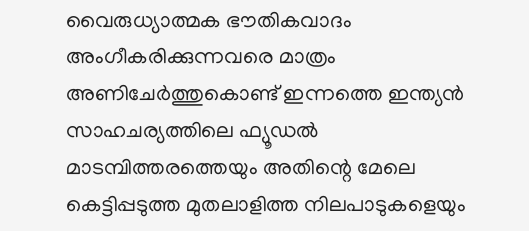വൈരുധ്യാത്മക ഭൗതികവാദം അംഗീകരിക്കുന്നവരെ മാത്രം അണിചേര്‍ത്തുകൊണ്ട് ഇന്നത്തെ ഇന്ത്യന്‍ സാഹചര്യത്തിലെ ഫ്യൂഡല്‍ മാടമ്പിത്തരത്തെയും അതിന്റെ മേലെ കെട്ടിപ്പടുത്ത മുതലാളിത്ത നിലപാടുകളെയും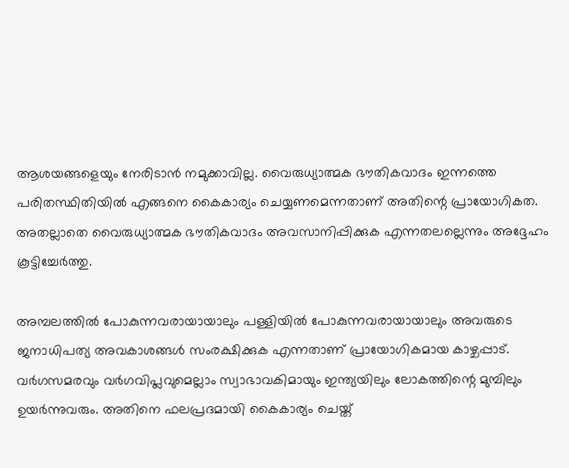ആശയങ്ങളെയും നേരിടാൻ നമുക്കാവില്ല. വൈരുധ്യാത്മക ഭൗതികവാദം ഇന്നത്തെ പരിതസ്ഥിതിയിൽ എങ്ങനെ കൈകാര്യം ചെയ്യണമെന്നതാണ് അതിന്റെ പ്രായോഗികത. അതല്ലാതെ വൈരുധ്യാത്മക ഭൗതികവാദം അവസാനിപ്പിക്കുക എന്നതലല്ലെന്നും അദ്ദേഹം കൂട്ടിച്ചേര്‍ത്തു.

അമ്പലത്തില്‍ പോകുന്നവരായായാലും പള്ളിയില്‍ പോകുന്നവരായായാലും അവരുടെ ജനാധിപത്യ അവകാശങ്ങള്‍ സംരക്ഷിക്കുക എന്നതാണ് പ്രായോഗികമായ കാഴ്ചപ്പാട്. വര്‍ഗസമരവും വര്‍ഗവിപ്ലവുമെല്ലാം സ്വാഭാവകിമായും ഇന്ത്യയിലും ലോകത്തിന്റെ മുമ്പിലും ഉയര്‍ന്നുവരും. അതിനെ ഫലപ്രദമായി കൈകാര്യം ചെയ്ത്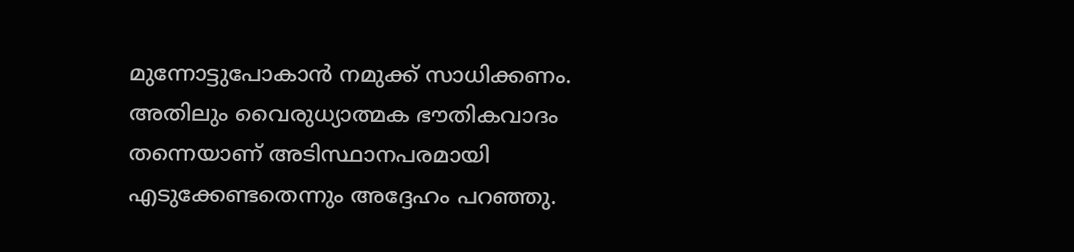മുന്നോട്ടുപോകാന്‍ നമുക്ക് സാധിക്കണം. അതിലും വൈരുധ്യാത്മക ഭൗതികവാദം തന്നെയാണ് അടിസ്ഥാനപരമായി എടുക്കേണ്ടതെന്നും അദ്ദേഹം പറഞ്ഞു.